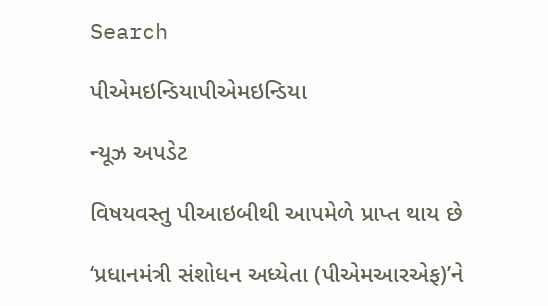Search

પીએમઇન્ડિયાપીએમઇન્ડિયા

ન્યૂઝ અપડેટ

વિષયવસ્તુ પીઆઇબીથી આપમેળે પ્રાપ્ત થાય છે

‘પ્રધાનમંત્રી સંશોધન અધ્યેતા (પીએમઆરએફ)’ને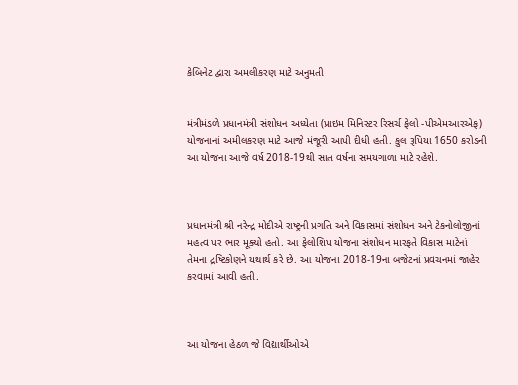કેબિનેટ દ્વારા અમલીકરણ માટે અનુમતી


મંત્રીમંડળે પ્રધાનમંત્રી સંશોધન અધ્યેતા (પ્રાઇમ મિનિસ્ટર રિસર્ચ ફેલો -પીએમઆરએફ) યોજનાનાં અમીલકરણ માટે આજે મંજૂરી આપી દીધી હતી. કુલ રૂપિયા 1650 કરોડની આ યોજના આજે વર્ષ 2018-19થી સાત વર્ષના સમયગાળા માટે રહેશે.



પ્રધાનમંત્રી શ્રી નરેન્દ્ર મોદીએ રાષ્ટ્રની પ્રગતિ અને વિકાસમાં સંશોધન અને ટેકનોલોજીનાં મહત્વ પર ભાર મૂક્યો હતો. આ ફેલોશિપ યોજના સંશોધન મારફતે વિકાસ માટેનાં તેમના દ્રષ્ટિકોણને યથાર્થ કરે છે. આ યોજના 2018-19ના બજેટનાં પ્રવચનમાં જાહેર કરવામાં આવી હતી.



આ યોજના હેઠળ જે વિદ્યાર્થીઓએ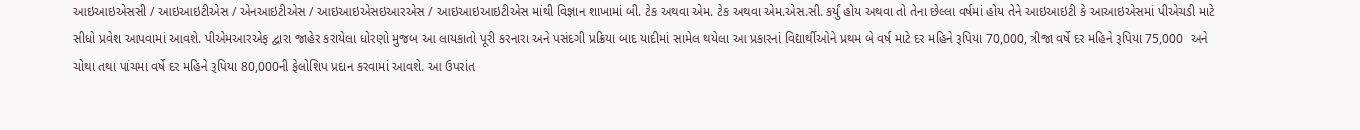આઇઆઇએસસી / આઇઆઇટીએસ / એનઆઇટીએસ / આઇઆઇએસઇઆરએસ / આઇઆઇઆઇટીએસ માંથી વિજ્ઞાન શાખામાં બી. ટેક અથવા એમ. ટેક અથવા એમ.એસ.સી. કર્યું હોય અથવા તો તેના છેલ્લા વર્ષમાં હોય તેને આઇઆઇટી કે આઆઇએસમાં પીએચડી માટે સીધો પ્રવેશ આપવામાં આવશે. પીએમઆરએફ દ્વારા જાહેર કરાયેલા ધોરણો મુજબ આ લાયકાતો પૂરી કરનારા અને પસંદગી પ્રક્રિયા બાદ યાદીમાં સામેલ થયેલા આ પ્રકારનાં વિદ્યાર્થીઓને પ્રથમ બે વર્ષ માટે દર મહિને રૂપિયા 70,000, ત્રીજા વર્ષે દર મહિને રૂપિયા 75,000  અને ચોથા તથા પાંચમા વર્ષે દર મહિને રૂપિયા 80,000ની ફેલોશિપ પ્રદાન કરવામાં આવશે. આ ઉપરાંત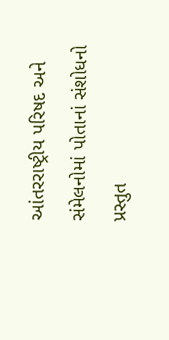આંતરરાષ્ટ્રીય પરિષદ અને સંમેલનોમાં પોતાનાં સંશોધનો પ્રસ્તુત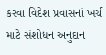કરવા વિદેશ પ્રવાસનાં ખર્ચ માટે સંશોધન અનુદાન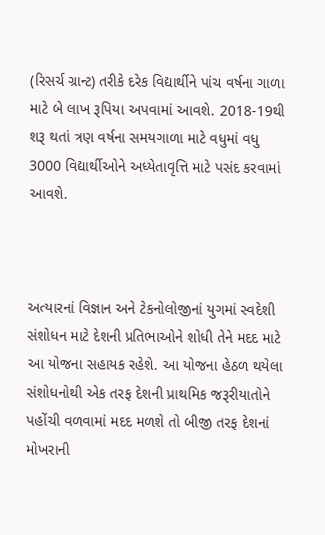(રિસર્ચ ગ્રાન્ટ) તરીકે દરેક વિદ્યાર્થીને પાંચ વર્ષના ગાળા માટે બે લાખ રૂપિયા અપવામાં આવશે. 2018-19થી શરૂ થતાં ત્રણ વર્ષના સમયગાળા માટે વધુમાં વધુ 3000 વિદ્યાર્થીઓને અધ્યેતાવૃત્તિ માટે પસંદ કરવામાં આવશે.



અત્યારનાં વિજ્ઞાન અને ટેકનોલોજીનાં યુગમાં સ્વદેશી સંશોધન માટે દેશની પ્રતિભાઓને શોધી તેને મદદ માટે આ યોજના સહાયક રહેશે. આ યોજના હેઠળ થયેલા સંશોધનોથી એક તરફ દેશની પ્રાથમિક જરૂરીયાતોને પહોંચી વળવામાં મદદ મળશે તો બીજી તરફ દેશનાં મોખરાની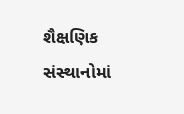શૈક્ષણિક સંસ્થાનોમાં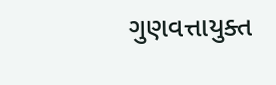ગુણવત્તાયુક્ત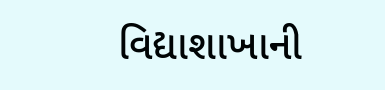વિદ્યાશાખાની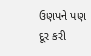ઉણપને પણ દૂર કરી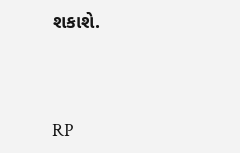શકાશે.



RP